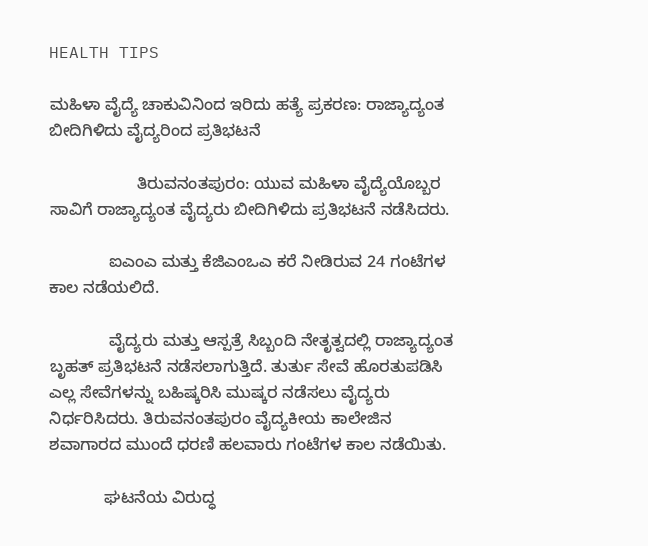HEALTH TIPS

ಮಹಿಳಾ ವೈದ್ಯೆ ಚಾಕುವಿನಿಂದ ಇರಿದು ಹತ್ಯೆ ಪ್ರಕರಣ: ರಾಜ್ಯಾದ್ಯಂತ ಬೀದಿಗಿಳಿದು ವೈದ್ಯರಿಂದ ಪ್ರತಿಭಟನೆ

                   ತಿರುವನಂತಪುರಂ: ಯುವ ಮಹಿಳಾ ವೈದ್ಯೆಯೊಬ್ಬರ ಸಾವಿಗೆ ರಾಜ್ಯಾದ್ಯಂತ ವೈದ್ಯರು ಬೀದಿಗಿಳಿದು ಪ್ರತಿಭಟನೆ ನಡೆಸಿದರು.

             ಐಎಂಎ ಮತ್ತು ಕೆಜಿಎಂಒಎ ಕರೆ ನೀಡಿರುವ 24 ಗಂಟೆಗಳ ಕಾಲ ನಡೆಯಲಿದೆ.

             ವೈದ್ಯರು ಮತ್ತು ಆಸ್ಪತ್ರೆ ಸಿಬ್ಬಂದಿ ನೇತೃತ್ವದಲ್ಲಿ ರಾಜ್ಯಾದ್ಯಂತ ಬೃಹತ್ ಪ್ರತಿಭಟನೆ ನಡೆಸಲಾಗುತ್ತಿದೆ. ತುರ್ತು ಸೇವೆ ಹೊರತುಪಡಿಸಿ ಎಲ್ಲ ಸೇವೆಗಳನ್ನು ಬಹಿಷ್ಕರಿಸಿ ಮುಷ್ಕರ ನಡೆಸಲು ವೈದ್ಯರು ನಿರ್ಧರಿಸಿದರು. ತಿರುವನಂತಪುರಂ ವೈದ್ಯಕೀಯ ಕಾಲೇಜಿನ ಶವಾಗಾರದ ಮುಂದೆ ಧರಣಿ ಹಲವಾರು ಗಂಟೆಗಳ ಕಾಲ ನಡೆಯಿತು.

            ಘಟನೆಯ ವಿರುದ್ಧ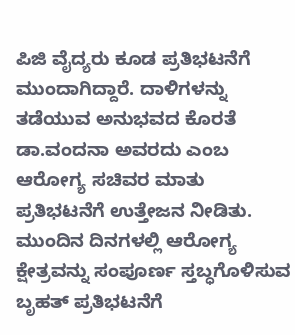ಪಿಜಿ ವೈದ್ಯರು ಕೂಡ ಪ್ರತಿಭಟನೆಗೆ ಮುಂದಾಗಿದ್ದಾರೆ. ದಾಳಿಗಳನ್ನು ತಡೆಯುವ ಅನುಭವದ ಕೊರತೆ ಡಾ.ವಂದನಾ ಅವರದು ಎಂಬ ಆರೋಗ್ಯ ಸಚಿವರ ಮಾತು ಪ್ರತಿಭಟನೆಗೆ ಉತ್ತೇಜನ ನೀಡಿತು. ಮುಂದಿನ ದಿನಗಳಲ್ಲಿ ಆರೋಗ್ಯ ಕ್ಷೇತ್ರವನ್ನು ಸಂಪೂರ್ಣ ಸ್ತಬ್ಧಗೊಳಿಸುವ ಬೃಹತ್ ಪ್ರತಿಭಟನೆಗೆ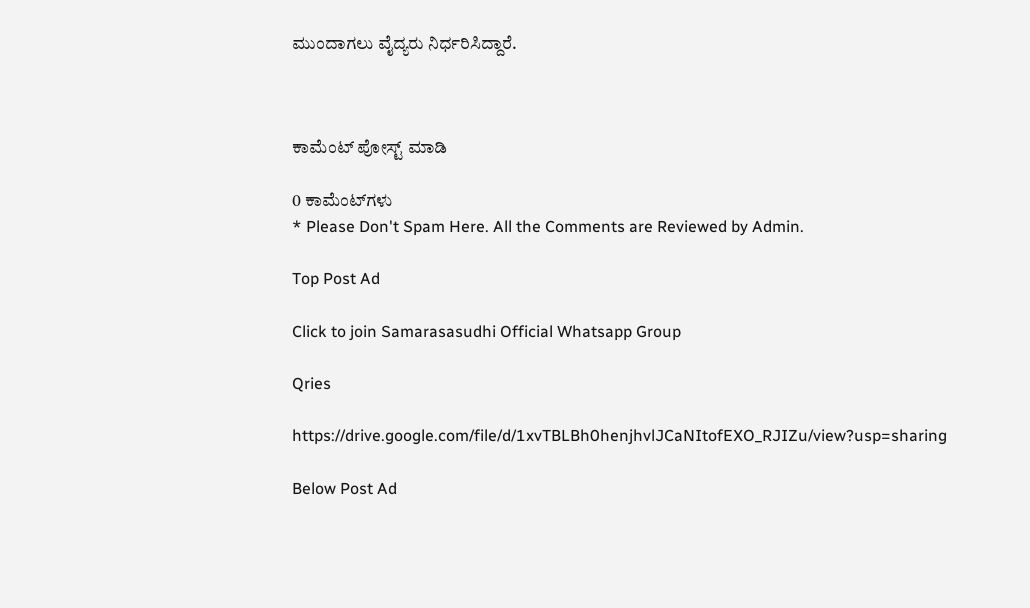ಮುಂದಾಗಲು ವೈದ್ಯರು ನಿರ್ಧರಿಸಿದ್ದಾರೆ.



ಕಾಮೆಂಟ್‌‌ ಪೋಸ್ಟ್‌ ಮಾಡಿ

0 ಕಾಮೆಂಟ್‌ಗಳು
* Please Don't Spam Here. All the Comments are Reviewed by Admin.

Top Post Ad

Click to join Samarasasudhi Official Whatsapp Group

Qries

https://drive.google.com/file/d/1xvTBLBh0henjhvlJCaNItofEXO_RJIZu/view?usp=sharing

Below Post Ad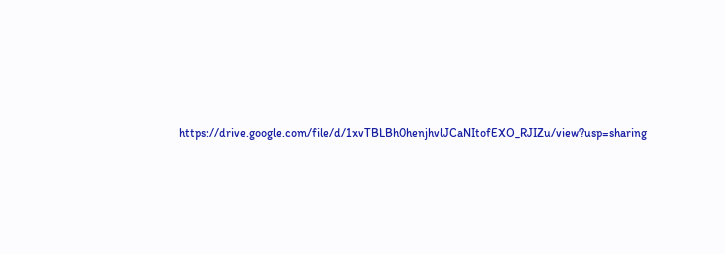https://drive.google.com/file/d/1xvTBLBh0henjhvlJCaNItofEXO_RJIZu/view?usp=sharing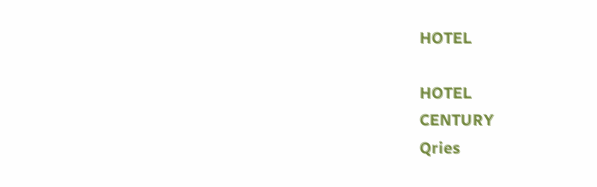HOTEL

HOTEL
CENTURY
Qries